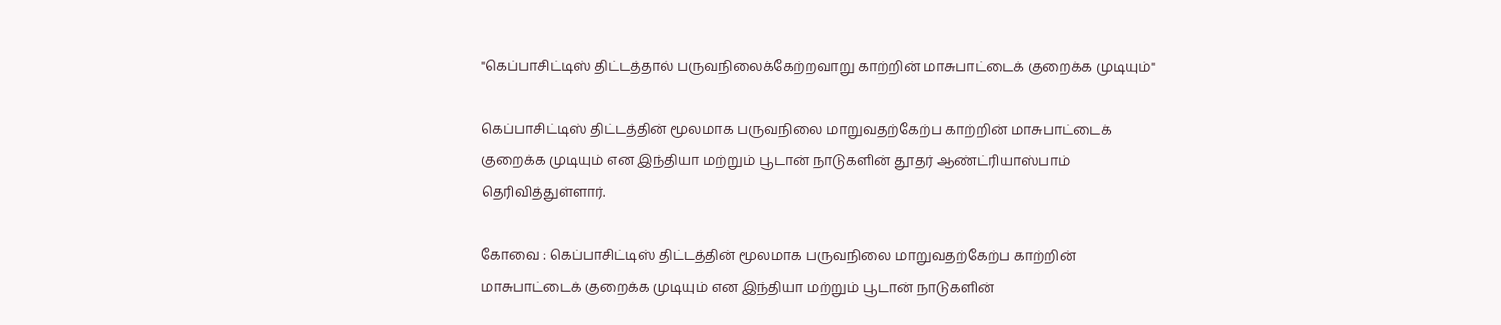"கெப்பாசிட்டிஸ் திட்டத்தால் பருவநிலைக்கேற்றவாறு காற்றின் மாசுபாட்டைக் குறைக்க முடியும்"

கெப்பாசிட்டிஸ் திட்டத்தின் மூலமாக பருவநிலை மாறுவதற்கேற்ப காற்றின் மாசுபாட்டைக் குறைக்க முடியும் என இந்தியா மற்றும் பூடான் நாடுகளின் தூதர் ஆண்ட்ரியாஸ்பாம் தெரிவித்துள்ளார்.

கோவை : கெப்பாசிட்டிஸ் திட்டத்தின் மூலமாக பருவநிலை மாறுவதற்கேற்ப காற்றின் மாசுபாட்டைக் குறைக்க முடியும் என இந்தியா மற்றும் பூடான் நாடுகளின்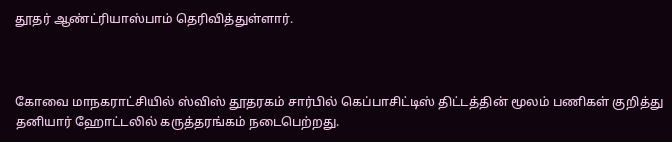தூதர் ஆண்ட்ரியாஸ்பாம் தெரிவித்துள்ளார்.



கோவை மாநகராட்சியில் ஸ்விஸ் தூதரகம் சார்பில் கெப்பாசிட்டிஸ் திட்டத்தின் மூலம் பணிகள் குறித்து தனியார் ஹோட்டலில் கருத்தரங்கம் நடைபெற்றது.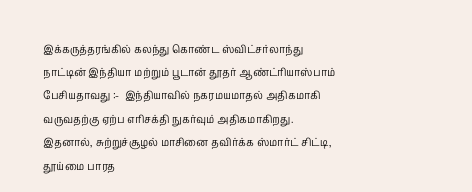இக்கருத்தரங்கில் கலந்து கொண்ட ஸ்விட்சர்லாந்து நாட்டின் இந்தியா மற்றும் பூடான் தூதர் ஆண்ட்ரியாஸ்பாம் பேசியதாவது :-  இந்தியாவில் நகரமயமாதல் அதிகமாகி வருவதற்கு ஏற்ப எரிசக்தி நுகர்வும் அதிகமாகிறது. இதனால், சுற்றுச்சூழல் மாசினை தவிர்க்க ஸ்மார்ட் சிட்டி, தூய்மை பாரத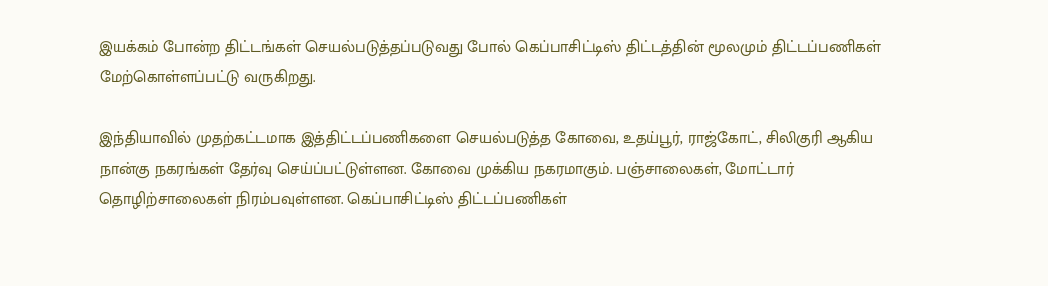இயக்கம் போன்ற திட்டங்கள் செயல்படுத்தப்படுவது போல் கெப்பாசிட்டிஸ் திட்டத்தின் மூலமும் திட்டப்பணிகள் மேற்கொள்ளப்பட்டு வருகிறது.

இந்தியாவில் முதற்கட்டமாக இத்திட்டப்பணிகளை செயல்படுத்த கோவை, உதய்பூர், ராஜ்கோட், சிலிகுரி ஆகிய நான்கு நகரங்கள் தேர்வு செய்ப்பட்டுள்ளன. கோவை முக்கிய நகரமாகும். பஞ்சாலைகள், மோட்டார் தொழிற்சாலைகள் நிரம்பவுள்ளன. கெப்பாசிட்டிஸ் திட்டப்பணிகள்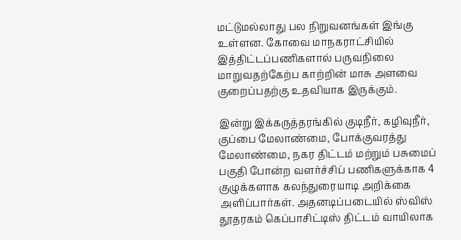மட்டுமல்லாது பல நிறுவனங்கள் இங்கு உள்ளன. கோவை மாநகராட்சியில் இத்திட்டப்பணிகளால் பருவநிலை மாறுவதற்கேற்ப காற்றின் மாசு அளவை குறைப்பதற்கு உதவியாக இருக்கும்.

இன்று இக்கருத்தரங்கில் குடிநீர், கழிவுநீர், குப்பை மேலாண்மை, போக்குவரத்து மேலாண்மை, நகர திட்டம் மற்றும் பசுமைப் பகுதி போன்ற வளர்ச்சிப் பணிகளுக்காக 4 குழுக்களாக கலந்துரையாடி அறிக்கை அளிப்பார்கள். அதனடிப்படையில் ஸ்விஸ் தூதரகம் கெப்பாசிட்டிஸ் திட்டம் வாயிலாக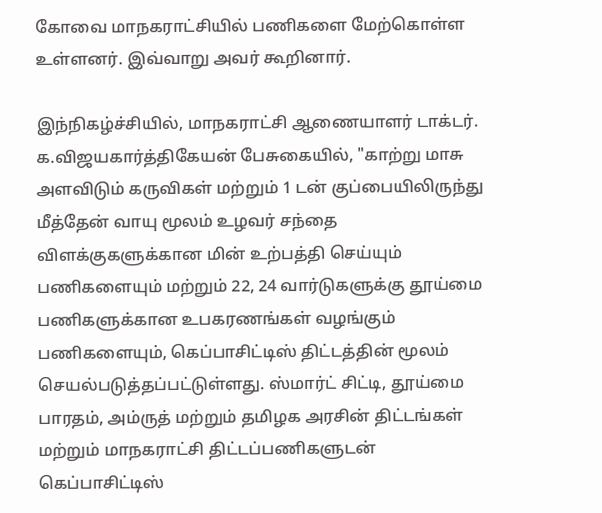கோவை மாநகராட்சியில் பணிகளை மேற்கொள்ள உள்ளனர். இவ்வாறு அவர் கூறினார்.

இந்நிகழ்ச்சியில், மாநகராட்சி ஆணையாளர் டாக்டர். க.விஜயகார்த்திகேயன் பேசுகையில், "காற்று மாசு அளவிடும் கருவிகள் மற்றும் 1 டன் குப்பையிலிருந்து மீத்தேன் வாயு மூலம் உழவர் சந்தை விளக்குகளுக்கான மின் உற்பத்தி செய்யும் பணிகளையும் மற்றும் 22, 24 வார்டுகளுக்கு தூய்மை பணிகளுக்கான உபகரணங்கள் வழங்கும் பணிகளையும், கெப்பாசிட்டிஸ் திட்டத்தின் மூலம் செயல்படுத்தப்பட்டுள்ளது. ஸ்மார்ட் சிட்டி, தூய்மை பாரதம், அம்ருத் மற்றும் தமிழக அரசின் திட்டங்கள் மற்றும் மாநகராட்சி திட்டப்பணிகளுடன் கெப்பாசிட்டிஸ்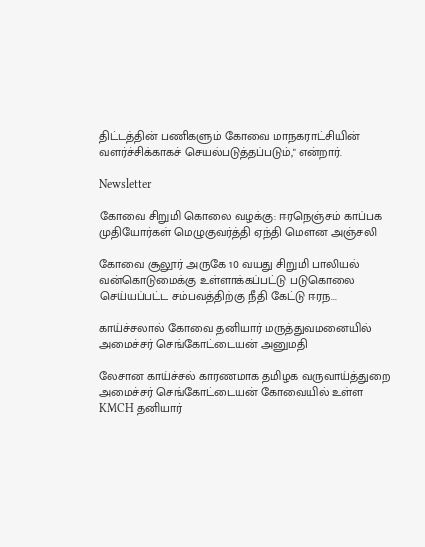திட்டத்தின் பணிகளும் கோவை மாநகராட்சியின் வளர்ச்சிக்காகச் செயல்படுத்தப்படும்," என்றார்.

Newsletter

கோவை சிறுமி கொலை வழக்கு: ஈரநெஞ்சம் காப்பக முதியோர்கள் மெழுகுவர்த்தி ஏந்தி மௌன அஞ்சலி

கோவை சூலூர் அருகே 10 வயது சிறுமி பாலியல் வன்கொடுமைக்கு உள்ளாக்கப்பட்டு படுகொலை செய்யப்பட்ட சம்பவத்திற்கு நீதி கேட்டு ஈரந...

காய்ச்சலால் கோவை தனியார் மருத்துவமனையில் அமைச்சர் செங்கோட்டையன் அனுமதி

லேசான காய்ச்சல் காரணமாக தமிழக வருவாய்த்துறை அமைச்சர் செங்கோட்டையன் கோவையில் உள்ள KMCH தனியார்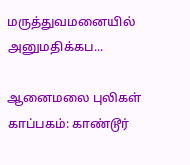மருத்துவமனையில் அனுமதிக்கப...

ஆனைமலை புலிகள் காப்பகம்: காண்டூர்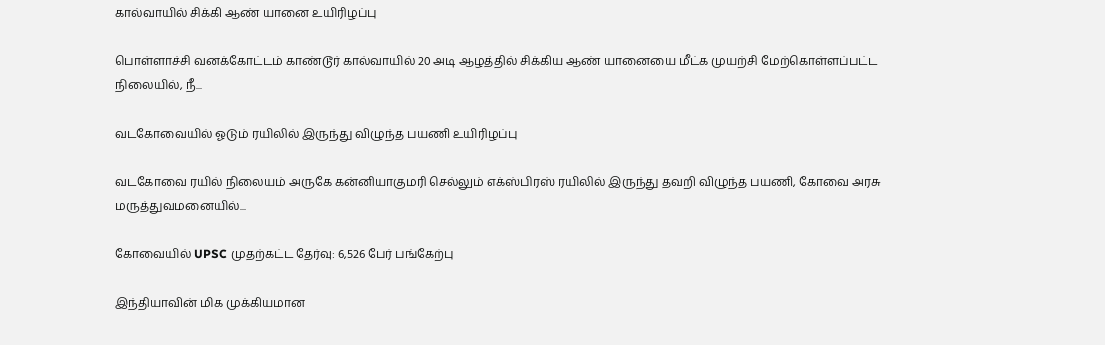கால்வாயில் சிக்கி ஆண் யானை உயிரிழப்பு

பொள்ளாச்சி வனக்கோட்டம் காண்டூர் கால்வாயில் 20 அடி ஆழத்தில் சிக்கிய ஆண் யானையை மீட்க முயற்சி மேற்கொள்ளப்பட்ட நிலையில், நீ...

வடகோவையில் ஓடும் ரயிலில் இருந்து விழுந்த பயணி உயிரிழப்பு

வடகோவை ரயில் நிலையம் அருகே கன்னியாகுமரி செல்லும் எக்ஸ்பிரஸ் ரயிலில் இருந்து தவறி விழுந்த பயணி, கோவை அரசு மருத்துவமனையில்...

கோவையில் UPSC முதற்கட்ட தேர்வு: 6,526 பேர் பங்கேற்பு

இந்தியாவின் மிக முக்கியமான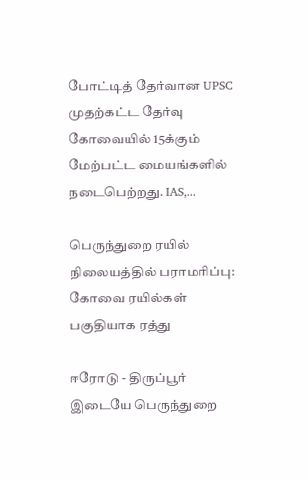போட்டித் தேர்வான UPSC முதற்கட்ட தேர்வு கோவையில் 15க்கும் மேற்பட்ட மையங்களில் நடைபெற்றது. IAS,...

பெருந்துறை ரயில் நிலையத்தில் பராமரிப்பு: கோவை ரயில்கள் பகுதியாக ரத்து

ஈரோடு - திருப்பூர் இடையே பெருந்துறை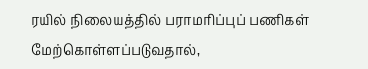ரயில் நிலையத்தில் பராமரிப்புப் பணிகள் மேற்கொள்ளப்படுவதால்,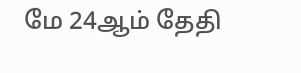மே 24ஆம் தேதி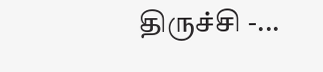திருச்சி -...